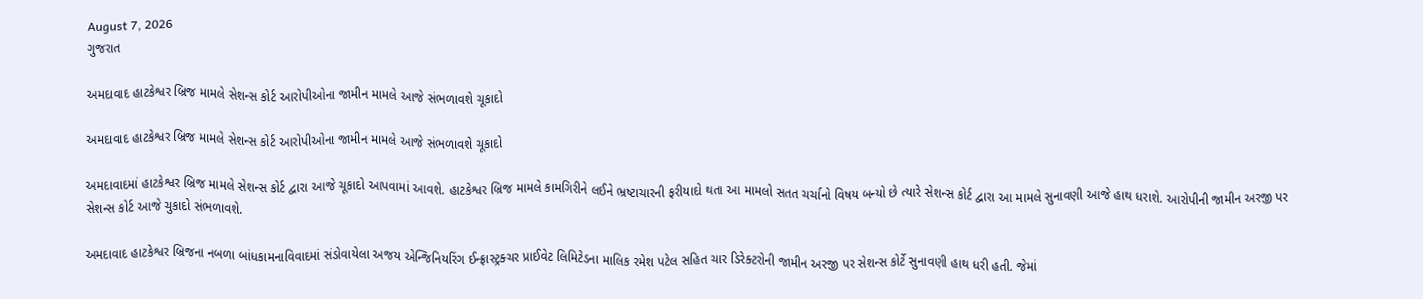August 7, 2026
ગુજરાત

અમદાવાદ હાટકેશ્વર બ્રિજ મામલે સેશન્સ કોર્ટ આરોપીઓના જામીન મામલે આજે સંભળાવશે ચૂકાદો

અમદાવાદ હાટકેશ્વર બ્રિજ મામલે સેશન્સ કોર્ટ આરોપીઓના જામીન મામલે આજે સંભળાવશે ચૂકાદો

અમદાવાદમાં હાટકેશ્વર બ્રિજ મામલે સેશન્સ કોર્ટ દ્વારા આજે ચૂકાદો આપવામાં આવશે. હાટકેશ્વર બ્રિજ મામલે કામગિરીને લઈને ભ્રષ્ટાચારની ફરીયાદો થતા આ મામલો સતત ચર્ચાનો વિષય બન્યો છે ત્યારે સેશન્સ કોર્ટ દ્વારા આ મામલે સુનાવણી આજે હાથ ધરાશે. આરોપીની જામીન અરજી પર સેશન્સ કોર્ટ આજે ચુકાદો સંભળાવશે.

અમદાવાદ હાટકેશ્વર બ્રિજના નબળા બાંધકામનાવિવાદમાં સંડોવાયેલા અજય એન્જિનિયરિંગ ઈન્ફ્રાસ્ટ્રક્ચર પ્રાઈવેટ લિમિટેડના માલિક રમેશ પટેલ સહિત ચાર ડિરેક્ટરોની જામીન અરજી પર સેશન્સ કોર્ટે સુનાવણી હાથ ધરી હતી. જેમાં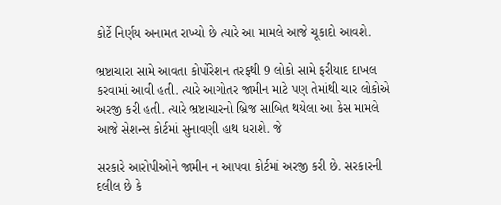કોર્ટે નિર્ણય અનામત રાખ્યો છે ત્યારે આ મામલે આજે ચૂકાદો આવશે.

ભ્રષ્ટાચારા સામે આવતા કોર્પોરેશન તરફથી 9 લોકો સામે ફરીયાદ દાખલ કરવામાં આવી હતી. ત્યારે આગોતર જામીન માટે પણ તેમાંથી ચાર લોકોએ અરજી કરી હતી. ત્યારે ભ્રષ્ટાચારનો બ્રિજ સાબિત થયેલા આ કેસ મામલે આજે સેશન્સ કોર્ટમાં સુનાવણી હાથ ધરાશે. જે

સરકારે આરોપીઓને જામીન ન આપવા કોર્ટમાં અરજી કરી છે. સરકારની દલીલ છે કે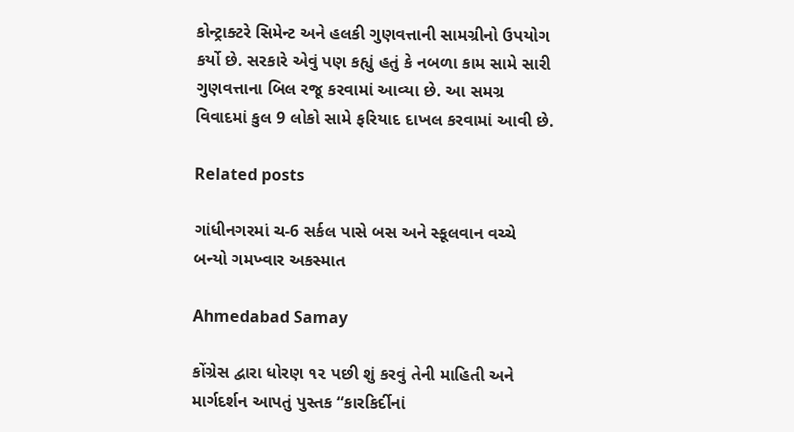કોન્ટ્રાક્ટરે સિમેન્ટ અને હલકી ગુણવત્તાની સામગ્રીનો ઉપયોગ કર્યો છે. સરકારે એવું પણ કહ્યું હતું કે નબળા કામ સામે સારી ગુણવત્તાના બિલ રજૂ કરવામાં આવ્યા છે. આ સમગ્ર વિવાદમાં કુલ 9 લોકો સામે ફરિયાદ દાખલ કરવામાં આવી છે.

Related posts

ગાંધીનગરમાં ચ-6 સર્કલ પાસે બસ અને સ્કૂલવાન વચ્ચે બન્યો ગમખ્વાર અકસ્માત

Ahmedabad Samay

કોંગ્રેસ દ્વારા ધોરણ ૧૨ પછી શું કરવું તેની માહિતી અને માર્ગદર્શન આપતું પુસ્તક “કારકિર્દીનાં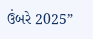ઉંબરે 2025”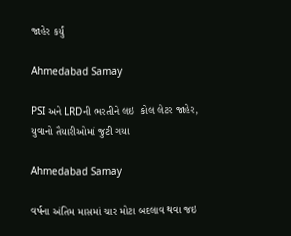જાહેર કર્યું

Ahmedabad Samay

PSI અને LRDની ભરતીને લઇ  કોલ લેટર જાહેર, યુવાનો તૈયારીઓમાં જુટી ગયા

Ahmedabad Samay

વર્ષના અંતિમ માસમાં ચાર મોટા બદલાવ થવા જઇ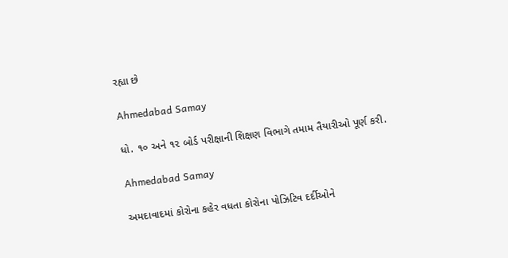રહ્યા છે

Ahmedabad Samay

ધો. ૧૦ અને ૧૨ બોર્ડ પરીક્ષાની શિક્ષણ વિભાગે તમામ તૈયારીઓ પૂર્ણ કરી.

Ahmedabad Samay

અમદાવાદમાં કોરોના કહેર વધતા કોરોના પોઝિટિવ દર્દીઓને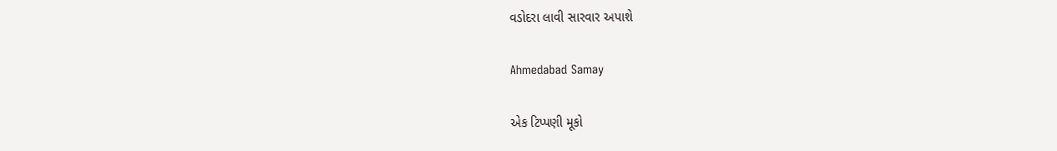વડોદરા લાવી સારવાર અપાશે

Ahmedabad Samay

એક ટિપ્પણી મૂકો